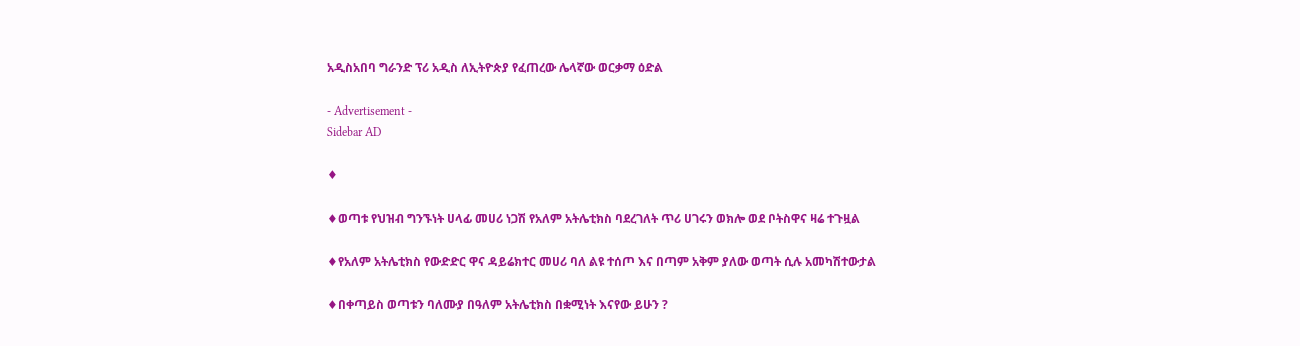አዲስአበባ ግራንድ ፕሪ አዲስ ለኢትዮጵያ የፈጠረው ሌላኛው ወርቃማ ዕድል

- Advertisement -
Sidebar AD

♦

♦ወጣቱ የህዝብ ግንኙነት ሀላፊ መሀሪ ነጋሽ የአለም አትሌቲክስ ባደረገለት ጥሪ ሀገሩን ወክሎ ወደ ቦትስዋና ዛሬ ተጉዟል

♦የአለም አትሌቲክስ የውድድር ዋና ዳይሬክተር መሀሪ ባለ ልዩ ተሰጦ እና በጣም አቅም ያለው ወጣት ሲሉ አመካሽተውታል

♦በቀጣይስ ወጣቱን ባለሙያ በዓለም አትሌቲክስ በቋሚነት እናየው ይሁን ?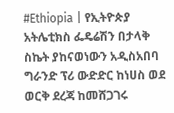#Ethiopia | የኢትዮጵያ አትሌቲክስ ፌዴሬሽን በታላቅ ስኬት ያከናወነውን አዲስአበባ ግራንድ ፕሪ ውድድር ከነሀስ ወደ ወርቅ ደረጃ ከመሸጋገሩ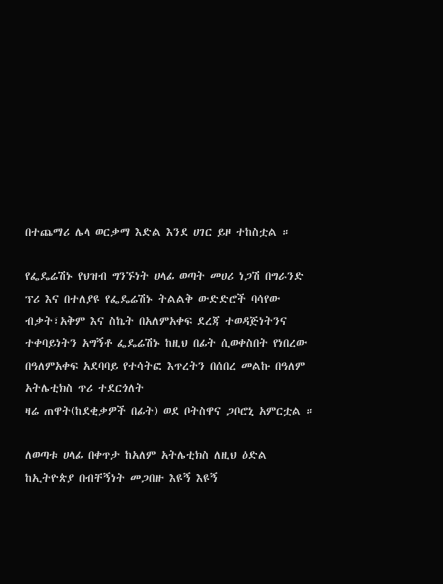በተጨማሪ ሌላ ወርቃማ እድል እንደ ሀገር ይዞ ተከስቷል ።

የፌዴሬሽኑ የህዝብ ግንኙነት ሀላፊ ወጣት መሀሪ ነጋሽ በግራንድ ፕሪ እና በተለያዩ የፌዴሬሽኑ ትልልቅ ውድድሮች ባሳየው ብቃት፣አቅም እና ስኬት በአለምአቀፍ ደረጃ ተወዳጅነትንና ተቀባይነትን አግኝቶ ፌዴሬሽኑ ከዚህ በፊት ሲወቀስበት የነበረው በዓለምአቀፍ አደባባይ የተሳትፎ እጥረትን በሰበረ መልኩ በዓለም አትሌቲክስ ጥሪ ተደርጎለት
ዛሬ ጠዋት(ከደቂቃዎች በፊት) ወደ ቦትስዋና ጋቦሮኒ አምርቷል ።

ለወጣቱ ሀላፊ በቀጥታ ከአለም አትሌቲክስ ለዚህ ዕድል ከኢትዮጵያ በብቸኝነት መጋበዙ እዩኝ እዩኝ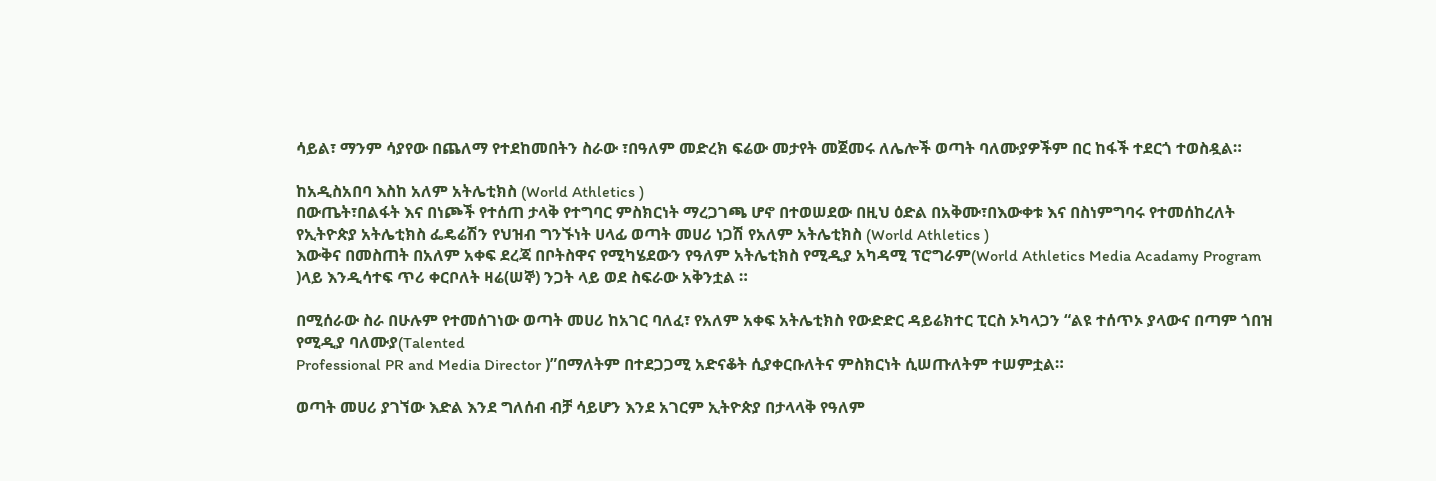ሳይል፣ ማንም ሳያየው በጨለማ የተደከመበትን ስራው ፣በዓለም መድረክ ፍሬው መታየት መጀመሩ ለሌሎች ወጣት ባለሙያዎችም በር ከፋች ተደርጎ ተወስዷል።

ከአዲስአበባ እስከ አለም አትሌቲክስ (World Athletics )
በውጤት፣በልፋት እና በነጮች የተሰጠ ታላቅ የተግባር ምስክርነት ማረጋገጫ ሆኖ በተወሠደው በዚህ ዕድል በአቅሙ፣በእውቀቱ እና በስነምግባሩ የተመሰከረለት የኢትዮጵያ አትሌቲክስ ፌዴሬሽን የህዝብ ግንኙነት ሀላፊ ወጣት መሀሪ ነጋሽ የአለም አትሌቲክስ (World Athletics )
እውቅና በመስጠት በአለም አቀፍ ደረጃ በቦትስዋና የሚካሄደውን የዓለም አትሌቲክስ የሚዲያ አካዳሚ ፕሮግራም(World Athletics Media Acadamy Program )ላይ እንዲሳተፍ ጥሪ ቀርቦለት ዛሬ(ሠኞ) ንጋት ላይ ወደ ስፍራው አቅንቷል ።

በሚሰራው ስራ በሁሉም የተመሰገነው ወጣት መሀሪ ከአገር ባለፈ፣ የአለም አቀፍ አትሌቲክስ የውድድር ዳይሬክተር ፒርስ ኦካላጋን “ልዩ ተሰጥኦ ያላውና በጣም ጎበዝ የሚዲያ ባለሙያ(Talented
Professional PR and Media Director )”በማለትም በተደጋጋሚ አድናቆት ሲያቀርቡለትና ምስክርነት ሲሠጡለትም ተሠምቷል።

ወጣት መሀሪ ያገኘው እድል እንደ ግለሰብ ብቻ ሳይሆን እንደ አገርም ኢትዮጵያ በታላላቅ የዓለም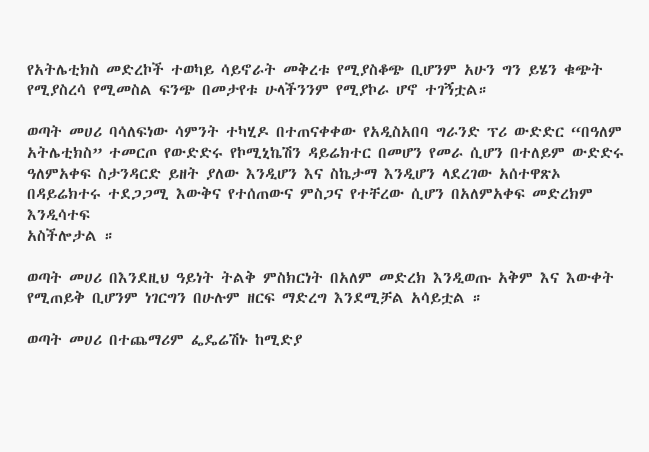የአትሌቲክስ መድረኮች ተወካይ ሳይኖራት መቅረቱ የሚያስቆጭ ቢሆንም አሁን ግን ይሄን ቁጭት የሚያስረሳ የሚመስል ፍንጭ በመታየቱ ሁላችንንም የሚያኮራ ሆኖ ተገኝቷል።

ወጣት መሀሪ ባሳለፍነው ሳምንት ተካሂዶ በተጠናቀቀው የአዲስአበባ ግራንድ ፕሪ ውድድር “በዓለም አትሌቲክስ” ተመርጦ የውድድሩ የኮሚኒኬሽን ዳይሬክተር በመሆን የመራ ሲሆን በተለይም ውድድሩ ዓለምአቀፍ ስታንዳርድ ይዘት ያለው እንዲሆን እና ስኬታማ እንዲሆን ላደረገው አሰተዋጽኦ በዳይሬክተሩ ተደጋጋሚ እውቅና የተሰጠውና ምስጋና የተቸረው ሲሆን በአለምአቀፍ መድረክም እንዲሳተፍ
አስችሎታል ።

ወጣት መሀሪ በእንደዚህ ዓይነት ትልቅ ምስክርነት በአለም መድረክ እንዲወጡ አቅም እና እውቀት የሚጠይቅ ቢሆንም ነገርግን በሁሉም ዘርፍ ማድረግ እንደሚቻል አሳይቷል ።

ወጣት መሀሪ በተጨማሪም ፌዴሬሽኑ ከሚድያ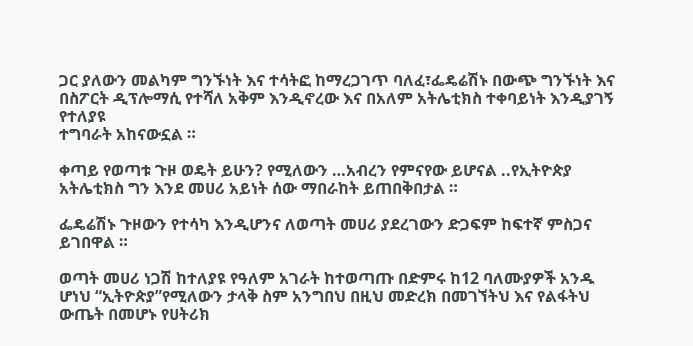ጋር ያለውን መልካም ግንኙነት እና ተሳትፎ ከማረጋገጥ ባለፈ፣ፌዴሬሽኑ በውጭ ግንኙነት እና በስፖርት ዲፕሎማሲ የተሻለ አቅም እንዲኖረው እና በአለም አትሌቲክስ ተቀባይነት እንዲያገኝ የተለያዩ
ተግባራት አከናውኗል ።

ቀጣይ የወጣቱ ጉዞ ወዴት ይሁን? የሚለውን …አብረን የምናየው ይሆናል ..የኢትዮጵያ አትሌቲክስ ግን እንደ መሀሪ አይነት ሰው ማበራከት ይጠበቅበታል ።

ፌዴሬሽኑ ጉዞውን የተሳካ እንዲሆንና ለወጣት መሀሪ ያደረገውን ድጋፍም ከፍተኛ ምስጋና ይገበዋል ።

ወጣት መሀሪ ነጋሽ ከተለያዩ የዓለም አገራት ከተወጣጡ በድምሩ ከ12 ባለሙያዎች አንዱ ሆነህ “ኢትዮጵያ”የሚለውን ታላቅ ስም አንግበህ በዚህ መድረክ በመገኘትህ እና የልፋትህ ውጤት በመሆኑ የሀትሪክ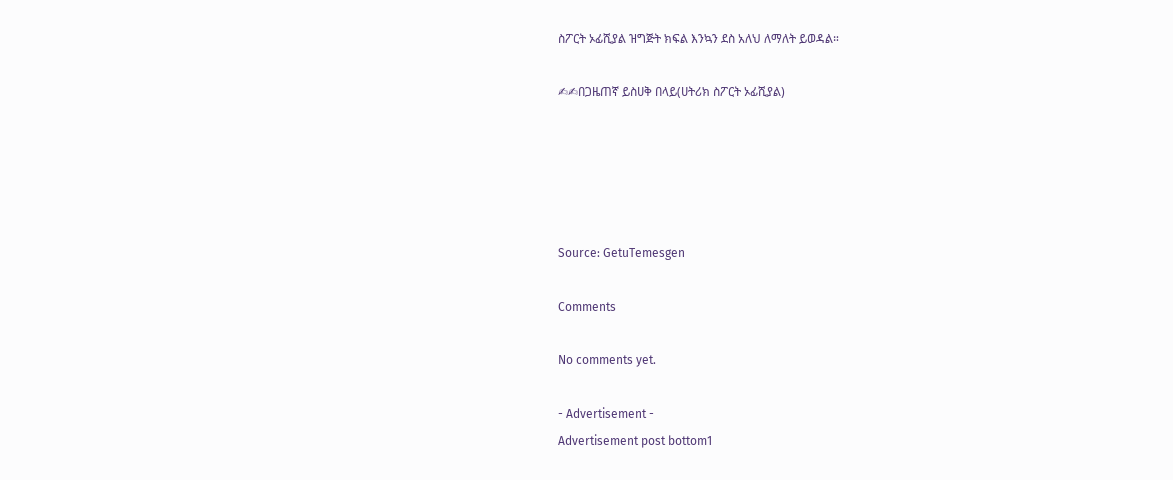ስፖርት ኦፊሺያል ዝግጅት ክፍል እንኳን ደስ አለህ ለማለት ይወዳል።

✍✍በጋዜጠኛ ይስሀቅ በላይ(ሀትሪክ ስፖርት ኦፊሺያል)





Source: GetuTemesgen

Comments

No comments yet.

- Advertisement -
Advertisement post bottom1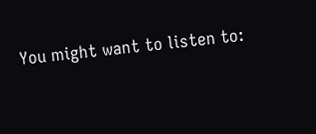You might want to listen to: